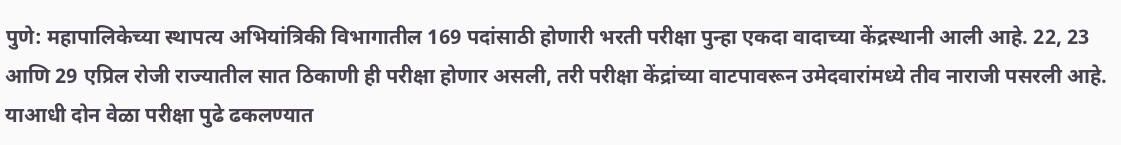पुणे: महापालिकेच्या स्थापत्य अभियांत्रिकी विभागातील 169 पदांसाठी होणारी भरती परीक्षा पुन्हा एकदा वादाच्या केंद्रस्थानी आली आहे. 22, 23 आणि 29 एप्रिल रोजी राज्यातील सात ठिकाणी ही परीक्षा होणार असली, तरी परीक्षा केंद्रांच्या वाटपावरून उमेदवारांमध्ये तीव नाराजी पसरली आहे. याआधी दोन वेळा परीक्षा पुढे ढकलण्यात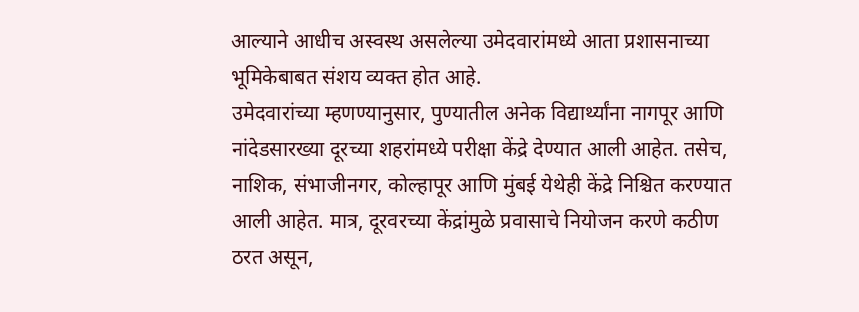आल्याने आधीच अस्वस्थ असलेल्या उमेदवारांमध्ये आता प्रशासनाच्या भूमिकेबाबत संशय व्यक्त होत आहे.
उमेदवारांच्या म्हणण्यानुसार, पुण्यातील अनेक विद्यार्थ्यांना नागपूर आणि नांदेडसारख्या दूरच्या शहरांमध्ये परीक्षा केंद्रे देण्यात आली आहेत. तसेच, नाशिक, संभाजीनगर, कोल्हापूर आणि मुंबई येथेही केंद्रे निश्चित करण्यात आली आहेत. मात्र, दूरवरच्या केंद्रांमुळे प्रवासाचे नियोजन करणे कठीण ठरत असून,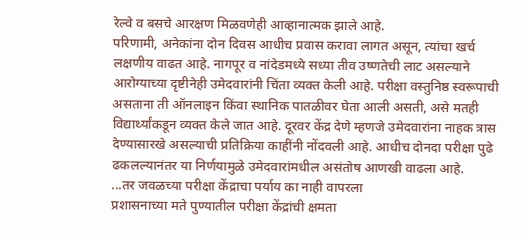रेल्वे व बसचे आरक्षण मिळवणेही आव्हानात्मक झाले आहे.
परिणामी, अनेकांना दोन दिवस आधीच प्रवास करावा लागत असून, त्यांचा खर्च लक्षणीय वाढत आहे. नागपूर व नांदेडमध्ये सध्या तीव उष्णतेची लाट असल्याने आरोग्याच्या दृष्टीनेही उमेदवारांनी चिंता व्यक्त केली आहे. परीक्षा वस्तुनिष्ठ स्वरूपाची असताना ती ऑनलाइन किंवा स्थानिक पातळीवर घेता आली असती, असे मतही विद्यार्थ्यांकडून व्यक्त केले जात आहे. दूरवर केंद्र देणे म्हणजे उमेदवारांना नाहक त्रास देण्यासारखे असल्याची प्रतिक्रिया काहींनी नोंदवली आहे. आधीच दोनदा परीक्षा पुढे ढकलल्यानंतर या निर्णयामुळे उमेदवारांमधील असंतोष आणखी वाढला आहे.
...तर जवळच्या परीक्षा केंद्राचा पर्याय का नाही वापरला
प्रशासनाच्या मते पुण्यातील परीक्षा केंद्रांची क्षमता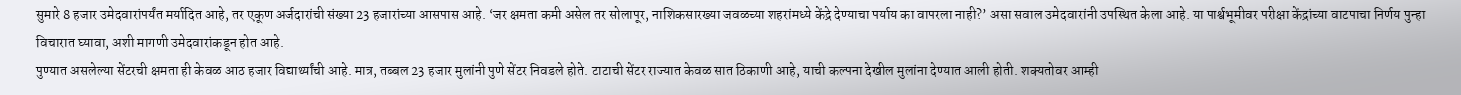सुमारे 8 हजार उमेदवारांपर्यंत मर्यादित आहे, तर एकूण अर्जदारांची संख्या 23 हजारांच्या आसपास आहे. ‘जर क्षमता कमी असेल तर सोलापूर, नाशिकसारख्या जवळच्या शहरांमध्ये केंद्रे देण्याचा पर्याय का वापरला नाही?’ असा सवाल उमेदवारांनी उपस्थित केला आहे. या पार्श्वभूमीवर परीक्षा केंद्रांच्या वाटपाचा निर्णय पुन्हा विचारात घ्यावा, अशी मागणी उमेदवारांकडून होत आहे.
पुण्यात असलेल्या सेंटरची क्षमता ही केवळ आठ हजार विद्यार्थ्यांची आहे. मात्र, तब्बल 23 हजार मुलांनी पुणे सेंटर निवडले होते. टाटाची सेंटर राज्यात केवळ सात ठिकाणी आहे, याची कल्पना देखील मुलांना देण्यात आली होती. शक्यतोवर आम्ही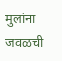मुलांना जवळची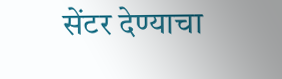सेंटर देण्याचा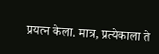प्रयत्न केला. मात्र, प्रत्येकाला ते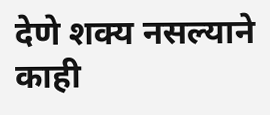देणे शक्य नसल्याने काही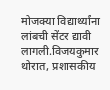मोजक्या विद्यार्थ्यांना लांबची सेंटर द्यावी लागली.विजयकुमार थोरात, प्रशासकीय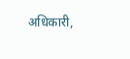अधिकारी,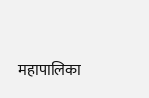महापालिका